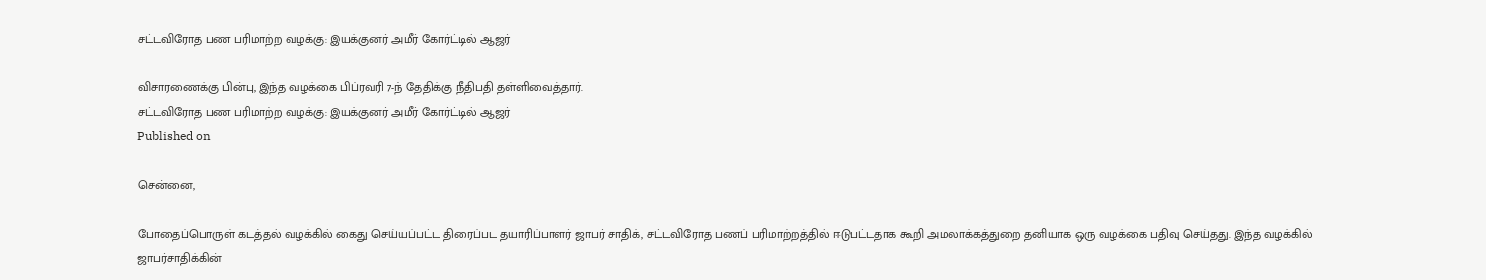சட்டவிரோத பண பரிமாற்ற வழக்கு: இயக்குனர் அமீர் கோர்ட்டில் ஆஜர்

விசாரணைக்கு பின்பு, இந்த வழக்கை பிப்ரவரி 7-ந் தேதிக்கு நீதிபதி தள்ளிவைத்தார்.
சட்டவிரோத பண பரிமாற்ற வழக்கு: இயக்குனர் அமீர் கோர்ட்டில் ஆஜர்
Published on

சென்னை,

போதைப்பொருள் கடத்தல் வழக்கில் கைது செய்யப்பட்ட திரைப்பட தயாரிப்பாளர் ஜாபர் சாதிக், சட்டவிரோத பணப் பரிமாற்றத்தில் ஈடுபட்டதாக கூறி அமலாக்கத்துறை தனியாக ஒரு வழக்கை பதிவு செய்தது. இந்த வழக்கில் ஜாபர்சாதிக்கின்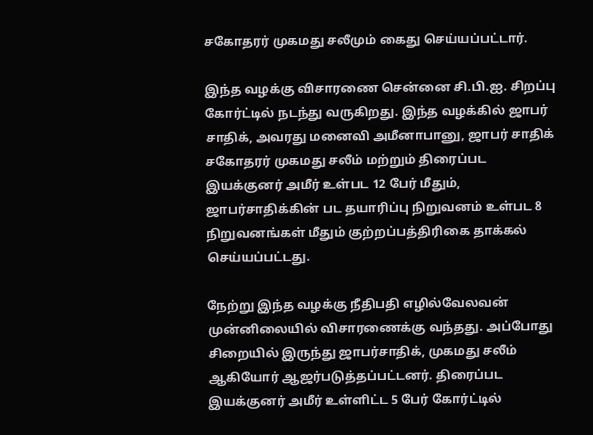சகோதரர் முகமது சலீமும் கைது செய்யப்பட்டார்.

இந்த வழக்கு விசாரணை சென்னை சி.பி.ஐ. சிறப்பு கோர்ட்டில் நடந்து வருகிறது. இந்த வழக்கில் ஜாபர் சாதிக், அவரது மனைவி அமீனாபானு, ஜாபர் சாதிக் சகோதரர் முகமது சலீம் மற்றும் திரைப்பட இயக்குனர் அமீர் உள்பட 12 பேர் மீதும், ஜாபர்சாதிக்கின் பட தயாரிப்பு நிறுவனம் உள்பட 8 நிறுவனங்கள் மீதும் குற்றப்பத்திரிகை தாக்கல் செய்யப்பட்டது.

நேற்று இந்த வழக்கு நீதிபதி எழில்வேலவன் முன்னிலையில் விசாரணைக்கு வந்தது. அப்போது சிறையில் இருந்து ஜாபர்சாதிக், முகமது சலீம் ஆகியோர் ஆஜர்படுத்தப்பட்டனர். திரைப்பட இயக்குனர் அமீர் உள்ளிட்ட 5 பேர் கோர்ட்டில்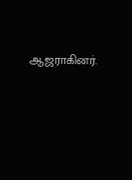ஆஜராகினர்.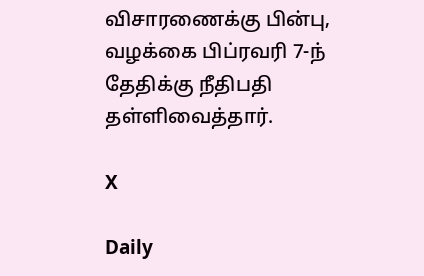விசாரணைக்கு பின்பு, வழக்கை பிப்ரவரி 7-ந் தேதிக்கு நீதிபதி தள்ளிவைத்தார்.

X

Daily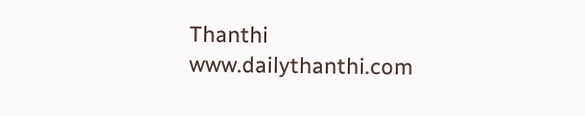Thanthi
www.dailythanthi.com